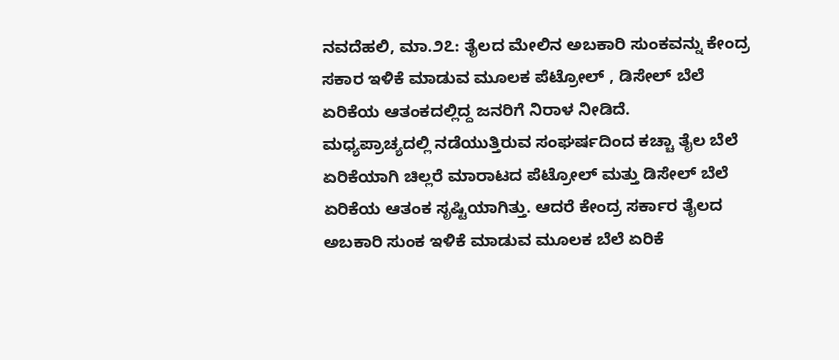ನವದೆಹಲಿ, ಮಾ.೨೭: ತೈಲದ ಮೇಲಿನ ಅಬಕಾರಿ ಸುಂಕವನ್ನು ಕೇಂದ್ರ ಸಕಾರ ಇಳಿಕೆ ಮಾಡುವ ಮೂಲಕ ಪೆಟ್ರೋಲ್ , ಡಿಸೇಲ್ ಬೆಲೆ ಏರಿಕೆಯ ಆತಂಕದಲ್ಲಿದ್ದ ಜನರಿಗೆ ನಿರಾಳ ನೀಡಿದೆ.
ಮಧ್ಯಪ್ರಾಚ್ಯದಲ್ಲಿ ನಡೆಯುತ್ತಿರುವ ಸಂಘರ್ಷದಿಂದ ಕಚ್ಚಾ ತೈಲ ಬೆಲೆ ಏರಿಕೆಯಾಗಿ ಚಿಲ್ಲರೆ ಮಾರಾಟದ ಪೆಟ್ರೋಲ್ ಮತ್ತು ಡಿಸೇಲ್ ಬೆಲೆ ಏರಿಕೆಯ ಆತಂಕ ಸೃಷ್ಟಿಯಾಗಿತ್ತು. ಆದರೆ ಕೇಂದ್ರ ಸರ್ಕಾರ ತೈಲದ ಅಬಕಾರಿ ಸುಂಕ ಇಳಿಕೆ ಮಾಡುವ ಮೂಲಕ ಬೆಲೆ ಏರಿಕೆ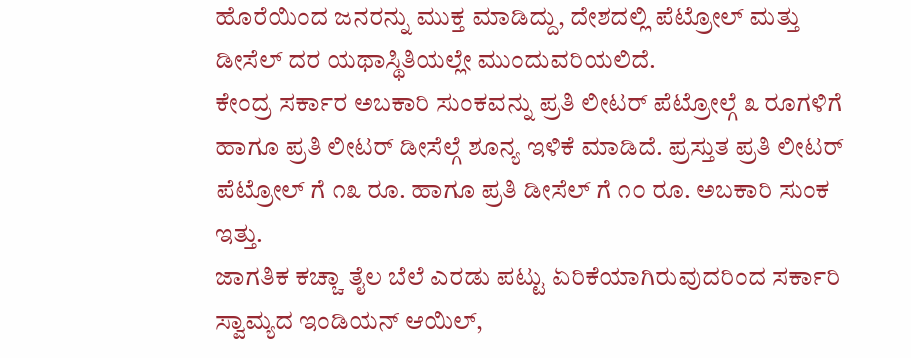ಹೊರೆಯಿಂದ ಜನರನ್ನು ಮುಕ್ತ ಮಾಡಿದ್ದು, ದೇಶದಲ್ಲಿ ಪೆಟ್ರೋಲ್ ಮತ್ತು ಡೀಸೆಲ್ ದರ ಯಥಾಸ್ಥಿತಿಯಲ್ಲೇ ಮುಂದುವರಿಯಲಿದೆ.
ಕೇಂದ್ರ ಸರ್ಕಾರ ಅಬಕಾರಿ ಸುಂಕವನ್ನು ಪ್ರತಿ ಲೀಟರ್ ಪೆಟ್ರೋಲ್ಗೆ ೩ ರೂಗಳಿಗೆ ಹಾಗೂ ಪ್ರತಿ ಲೀಟರ್ ಡೀಸೆಲ್ಗೆ ಶೂನ್ಯ ಇಳಿಕೆ ಮಾಡಿದೆ. ಪ್ರಸ್ತುತ ಪ್ರತಿ ಲೀಟರ್ ಪೆಟ್ರೋಲ್ ಗೆ ೧೩ ರೂ. ಹಾಗೂ ಪ್ರತಿ ಡೀಸೆಲ್ ಗೆ ೧೦ ರೂ. ಅಬಕಾರಿ ಸುಂಕ ಇತ್ತು.
ಜಾಗತಿಕ ಕಚ್ಚಾ ತೈಲ ಬೆಲೆ ಎರಡು ಪಟ್ಟು ಏರಿಕೆಯಾಗಿರುವುದರಿಂದ ಸರ್ಕಾರಿ ಸ್ವಾಮ್ಯದ ಇಂಡಿಯನ್ ಆಯಿಲ್,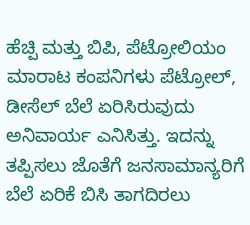ಹೆಚ್ಪಿ ಮತ್ತು ಬಿಪಿ, ಪೆಟ್ರೋಲಿಯಂ ಮಾರಾಟ ಕಂಪನಿಗಳು ಪೆಟ್ರೋಲ್, ಡೀಸೆಲ್ ಬೆಲೆ ಏರಿಸಿರುವುದು ಅನಿವಾರ್ಯ ಎನಿಸಿತ್ತು. ಇದನ್ನು ತಪ್ಪಿಸಲು ಜೊತೆಗೆ ಜನಸಾಮಾನ್ಯರಿಗೆ ಬೆಲೆ ಏರಿಕೆ ಬಿಸಿ ತಾಗದಿರಲು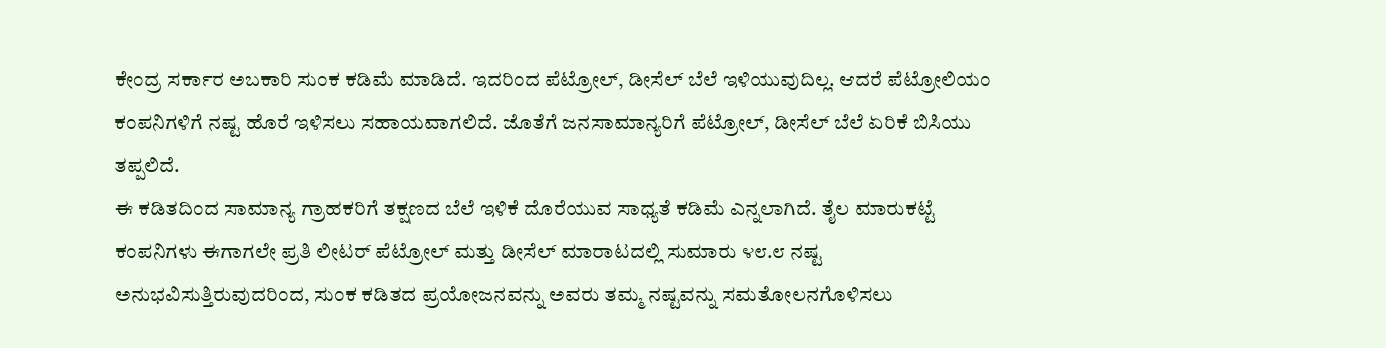ಕೇಂದ್ರ ಸರ್ಕಾರ ಅಬಕಾರಿ ಸುಂಕ ಕಡಿಮೆ ಮಾಡಿದೆ. ಇದರಿಂದ ಪೆಟ್ರೋಲ್, ಡೀಸೆಲ್ ಬೆಲೆ ಇಳಿಯುವುದಿಲ್ಲ. ಆದರೆ ಪೆಟ್ರೋಲಿಯಂ ಕಂಪನಿಗಳಿಗೆ ನಷ್ಟ ಹೊರೆ ಇಳಿಸಲು ಸಹಾಯವಾಗಲಿದೆ. ಜೊತೆಗೆ ಜನಸಾಮಾನ್ಯರಿಗೆ ಪೆಟ್ರೋಲ್, ಡೀಸೆಲ್ ಬೆಲೆ ಏರಿಕೆ ಬಿಸಿಯು ತಪ್ಪಲಿದೆ.
ಈ ಕಡಿತದಿಂದ ಸಾಮಾನ್ಯ ಗ್ರಾಹಕರಿಗೆ ತಕ್ಷಣದ ಬೆಲೆ ಇಳಿಕೆ ದೊರೆಯುವ ಸಾಧ್ಯತೆ ಕಡಿಮೆ ಎನ್ನಲಾಗಿದೆ. ತೈಲ ಮಾರುಕಟ್ಟೆ ಕಂಪನಿಗಳು ಈಗಾಗಲೇ ಪ್ರತಿ ಲೀಟರ್ ಪೆಟ್ರೋಲ್ ಮತ್ತು ಡೀಸೆಲ್ ಮಾರಾಟದಲ್ಲಿ ಸುಮಾರು ೪೮.೮ ನಷ್ಟ ಅನುಭವಿಸುತ್ತಿರುವುದರಿಂದ, ಸುಂಕ ಕಡಿತದ ಪ್ರಯೋಜನವನ್ನು ಅವರು ತಮ್ಮ ನಷ್ಟವನ್ನು ಸಮತೋಲನಗೊಳಿಸಲು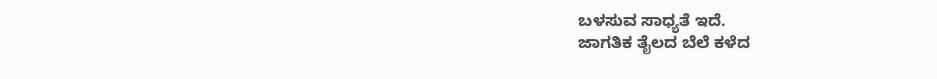ಬಳಸುವ ಸಾಧ್ಯತೆ ಇದೆ.
ಜಾಗತಿಕ ತೈಲದ ಬೆಲೆ ಕಳೆದ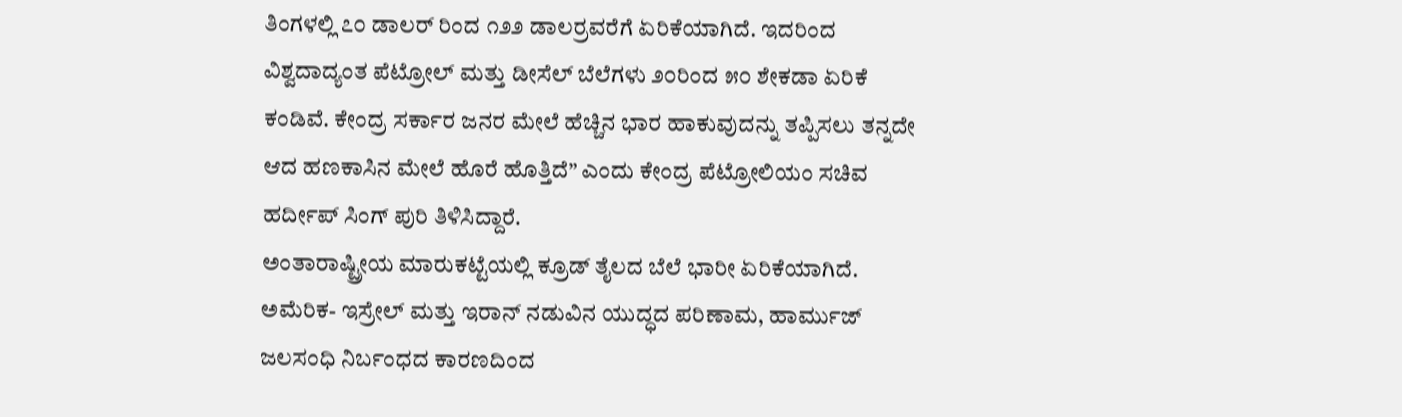ತಿಂಗಳಲ್ಲಿ ೭೦ ಡಾಲರ್ ರಿಂದ ೧೨೨ ಡಾಲರ್ರವರೆಗೆ ಏರಿಕೆಯಾಗಿದೆ. ಇದರಿಂದ ವಿಶ್ವದಾದ್ಯಂತ ಪೆಟ್ರೋಲ್ ಮತ್ತು ಡೀಸೆಲ್ ಬೆಲೆಗಳು ೨೦ರಿಂದ ೫೦ ಶೇಕಡಾ ಏರಿಕೆ ಕಂಡಿವೆ. ಕೇಂದ್ರ ಸರ್ಕಾರ ಜನರ ಮೇಲೆ ಹೆಚ್ಚಿನ ಭಾರ ಹಾಕುವುದನ್ನು ತಪ್ಪಿಸಲು ತನ್ನದೇ ಆದ ಹಣಕಾಸಿನ ಮೇಲೆ ಹೊರೆ ಹೊತ್ತಿದೆ” ಎಂದು ಕೇಂದ್ರ ಪೆಟ್ರೋಲಿಯಂ ಸಚಿವ ಹರ್ದೀಪ್ ಸಿಂಗ್ ಪುರಿ ತಿಳಿಸಿದ್ದಾರೆ.
ಅಂತಾರಾಷ್ಟ್ರೀಯ ಮಾರುಕಟ್ಟೆಯಲ್ಲಿ ಕ್ರೂಡ್ ತೈಲದ ಬೆಲೆ ಭಾರೀ ಏರಿಕೆಯಾಗಿದೆ. ಅಮೆರಿಕ- ಇಸ್ರೇಲ್ ಮತ್ತು ಇರಾನ್ ನಡುವಿನ ಯುದ್ಧದ ಪರಿಣಾಮ, ಹಾರ್ಮುಜ್ ಜಲಸಂಧಿ ನಿರ್ಬಂಧದ ಕಾರಣದಿಂದ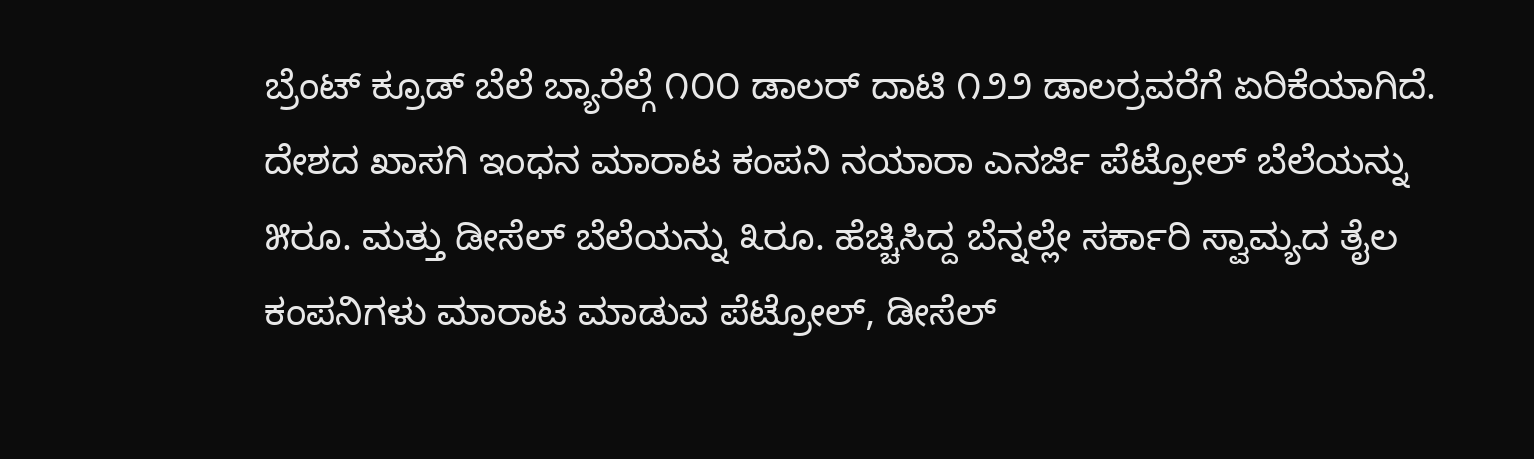ಬ್ರೆಂಟ್ ಕ್ರೂಡ್ ಬೆಲೆ ಬ್ಯಾರೆಲ್ಗೆ ೧೦೦ ಡಾಲರ್ ದಾಟಿ ೧೨೨ ಡಾಲರ್ರವರೆಗೆ ಏರಿಕೆಯಾಗಿದೆ.
ದೇಶದ ಖಾಸಗಿ ಇಂಧನ ಮಾರಾಟ ಕಂಪನಿ ನಯಾರಾ ಎನರ್ಜಿ ಪೆಟ್ರೋಲ್ ಬೆಲೆಯನ್ನು ೫ರೂ. ಮತ್ತು ಡೀಸೆಲ್ ಬೆಲೆಯನ್ನು ೩ರೂ. ಹೆಚ್ಚಿಸಿದ್ದ ಬೆನ್ನಲ್ಲೇ ಸರ್ಕಾರಿ ಸ್ವಾಮ್ಯದ ತೈಲ ಕಂಪನಿಗಳು ಮಾರಾಟ ಮಾಡುವ ಪೆಟ್ರೋಲ್, ಡೀಸೆಲ್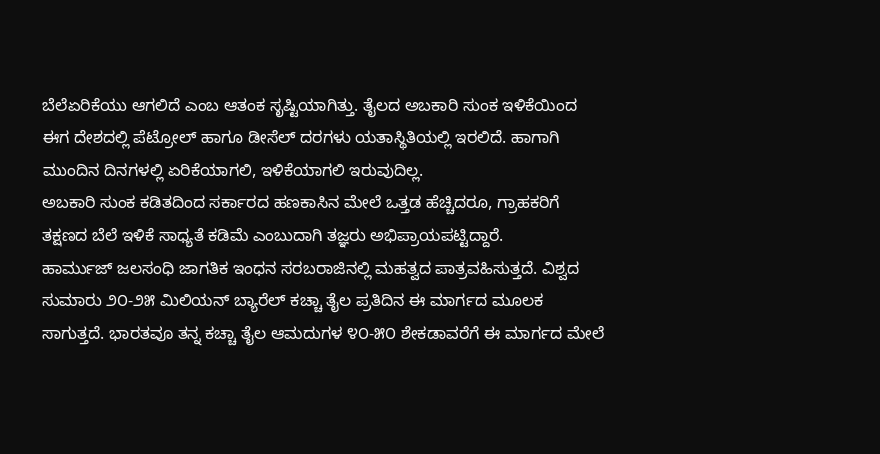ಬೆಲೆಏರಿಕೆಯು ಆಗಲಿದೆ ಎಂಬ ಆತಂಕ ಸೃಷ್ಟಿಯಾಗಿತ್ತು. ತೈಲದ ಅಬಕಾರಿ ಸುಂಕ ಇಳಿಕೆಯಿಂದ ಈಗ ದೇಶದಲ್ಲಿ ಪೆಟ್ರೋಲ್ ಹಾಗೂ ಡೀಸೆಲ್ ದರಗಳು ಯತಾಸ್ಥಿತಿಯಲ್ಲಿ ಇರಲಿದೆ. ಹಾಗಾಗಿ ಮುಂದಿನ ದಿನಗಳಲ್ಲಿ ಏರಿಕೆಯಾಗಲಿ, ಇಳಿಕೆಯಾಗಲಿ ಇರುವುದಿಲ್ಲ.
ಅಬಕಾರಿ ಸುಂಕ ಕಡಿತದಿಂದ ಸರ್ಕಾರದ ಹಣಕಾಸಿನ ಮೇಲೆ ಒತ್ತಡ ಹೆಚ್ಚಿದರೂ, ಗ್ರಾಹಕರಿಗೆ ತಕ್ಷಣದ ಬೆಲೆ ಇಳಿಕೆ ಸಾಧ್ಯತೆ ಕಡಿಮೆ ಎಂಬುದಾಗಿ ತಜ್ಞರು ಅಭಿಪ್ರಾಯಪಟ್ಟಿದ್ದಾರೆ.
ಹಾರ್ಮುಜ್ ಜಲಸಂಧಿ ಜಾಗತಿಕ ಇಂಧನ ಸರಬರಾಜಿನಲ್ಲಿ ಮಹತ್ವದ ಪಾತ್ರವಹಿಸುತ್ತದೆ. ವಿಶ್ವದ ಸುಮಾರು ೨೦-೨೫ ಮಿಲಿಯನ್ ಬ್ಯಾರೆಲ್ ಕಚ್ಚಾ ತೈಲ ಪ್ರತಿದಿನ ಈ ಮಾರ್ಗದ ಮೂಲಕ ಸಾಗುತ್ತದೆ. ಭಾರತವೂ ತನ್ನ ಕಚ್ಚಾ ತೈಲ ಆಮದುಗಳ ೪೦-೫೦ ಶೇಕಡಾವರೆಗೆ ಈ ಮಾರ್ಗದ ಮೇಲೆ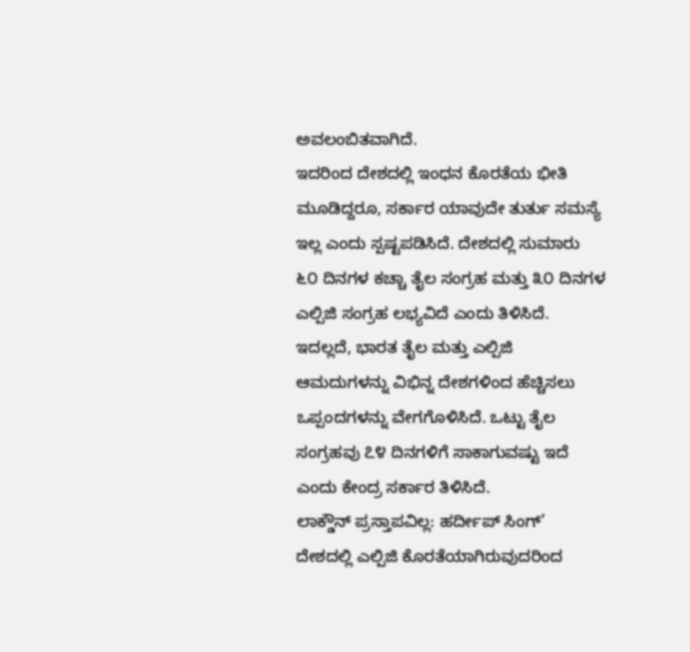ಅವಲಂಬಿತವಾಗಿದೆ.
ಇದರಿಂದ ದೇಶದಲ್ಲಿ ಇಂಧನ ಕೊರತೆಯ ಭೀತಿ ಮೂಡಿದ್ದರೂ, ಸರ್ಕಾರ ಯಾವುದೇ ತುರ್ತು ಸಮಸ್ಯೆ ಇಲ್ಲ ಎಂದು ಸ್ಪಷ್ಟಪಡಿಸಿದೆ. ದೇಶದಲ್ಲಿ ಸುಮಾರು ೬೦ ದಿನಗಳ ಕಚ್ಚಾ ತೈಲ ಸಂಗ್ರಹ ಮತ್ತು ೩೦ ದಿನಗಳ ಎಲ್ಪಿಜಿ ಸಂಗ್ರಹ ಲಭ್ಯವಿದೆ ಎಂದು ತಿಳಿಸಿದೆ.
ಇದಲ್ಲದೆ, ಭಾರತ ತೈಲ ಮತ್ತು ಎಲ್ಪಿಜಿ ಆಮದುಗಳನ್ನು ವಿಭಿನ್ನ ದೇಶಗಳಿಂದ ಹೆಚ್ಚಿಸಲು ಒಪ್ಪಂದಗಳನ್ನು ವೇಗಗೊಳಿಸಿದೆ. ಒಟ್ಟು ತೈಲ ಸಂಗ್ರಹವು ೭೪ ದಿನಗಳಿಗೆ ಸಾಕಾಗುವಷ್ಟು ಇದೆ ಎಂದು ಕೇಂದ್ರ ಸರ್ಕಾರ ತಿಳಿಸಿದೆ.
ಲಾಕ್ಡೌನ್ ಪ್ರಸ್ತಾಪವಿಲ್ಲ: ಹರ್ದೀಪ್ ಸಿಂಗ್’
ದೇಶದಲ್ಲಿ ಎಲ್ಪಿಜಿ ಕೊರತೆಯಾಗಿರುವುದರಿಂದ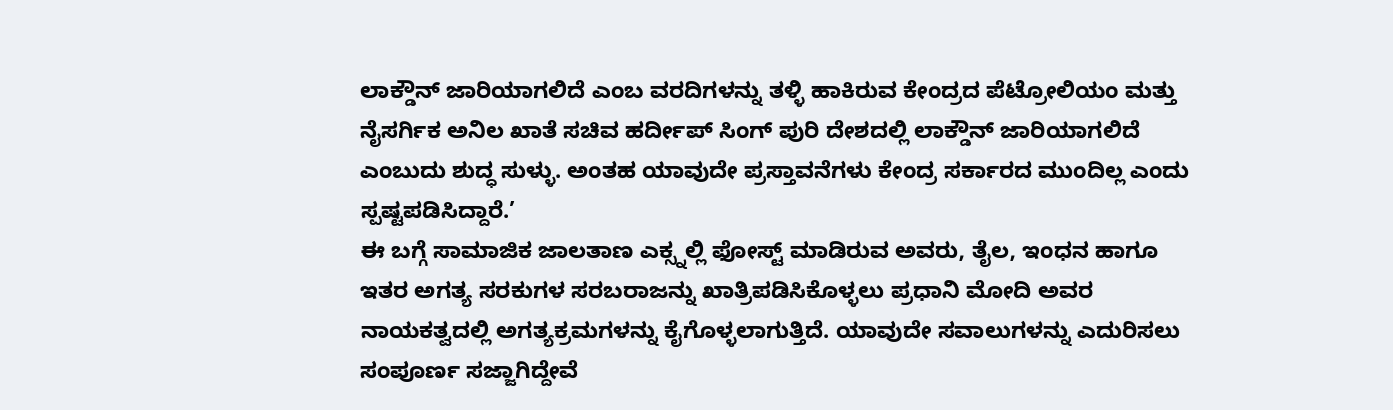ಲಾಕ್ಡೌನ್ ಜಾರಿಯಾಗಲಿದೆ ಎಂಬ ವರದಿಗಳನ್ನು ತಳ್ಳಿ ಹಾಕಿರುವ ಕೇಂದ್ರದ ಪೆಟ್ರೋಲಿಯಂ ಮತ್ತು ನೈಸರ್ಗಿಕ ಅನಿಲ ಖಾತೆ ಸಚಿವ ಹರ್ದೀಪ್ ಸಿಂಗ್ ಪುರಿ ದೇಶದಲ್ಲಿ ಲಾಕ್ಡೌನ್ ಜಾರಿಯಾಗಲಿದೆ ಎಂಬುದು ಶುದ್ಧ ಸುಳ್ಳು. ಅಂತಹ ಯಾವುದೇ ಪ್ರಸ್ತಾವನೆಗಳು ಕೇಂದ್ರ ಸರ್ಕಾರದ ಮುಂದಿಲ್ಲ ಎಂದು ಸ್ಪಷ್ಟಪಡಿಸಿದ್ದಾರೆ.’
ಈ ಬಗ್ಗೆ ಸಾಮಾಜಿಕ ಜಾಲತಾಣ ಎಕ್ಸ್ನಲ್ಲಿ ಫೋಸ್ಟ್ ಮಾಡಿರುವ ಅವರು, ತೈಲ, ಇಂಧನ ಹಾಗೂ ಇತರ ಅಗತ್ಯ ಸರಕುಗಳ ಸರಬರಾಜನ್ನು ಖಾತ್ರಿಪಡಿಸಿಕೊಳ್ಳಲು ಪ್ರಧಾನಿ ಮೋದಿ ಅವರ ನಾಯಕತ್ವದಲ್ಲಿ ಅಗತ್ಯಕ್ರಮಗಳನ್ನು ಕೈಗೊಳ್ಳಲಾಗುತ್ತಿದೆ. ಯಾವುದೇ ಸವಾಲುಗಳನ್ನು ಎದುರಿಸಲು ಸಂಪೂರ್ಣ ಸಜ್ಜಾಗಿದ್ದೇವೆ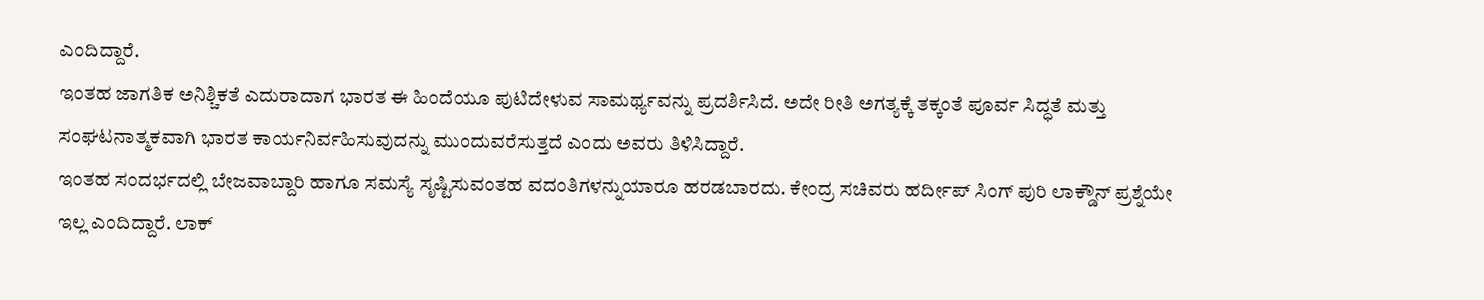ಎಂದಿದ್ದಾರೆ.
ಇಂತಹ ಜಾಗತಿಕ ಅನಿಶ್ಚಿಕತೆ ಎದುರಾದಾಗ ಭಾರತ ಈ ಹಿಂದೆಯೂ ಪುಟಿದೇಳುವ ಸಾಮರ್ಥ್ಯವನ್ನು ಪ್ರದರ್ಶಿಸಿದೆ. ಅದೇ ರೀತಿ ಅಗತ್ಯಕ್ಕೆ ತಕ್ಕಂತೆ ಪೂರ್ವ ಸಿದ್ಧತೆ ಮತ್ತು ಸಂಘಟನಾತ್ಮಕವಾಗಿ ಭಾರತ ಕಾರ್ಯನಿರ್ವಹಿಸುವುದನ್ನು ಮುಂದುವರೆಸುತ್ತದೆ ಎಂದು ಅವರು ತಿಳಿಸಿದ್ದಾರೆ.
ಇಂತಹ ಸಂದರ್ಭದಲ್ಲಿ ಬೇಜವಾಬ್ದಾರಿ ಹಾಗೂ ಸಮಸ್ಯೆ ಸೃಷ್ಟಿಸುವಂತಹ ವದಂತಿಗಳನ್ನುಯಾರೂ ಹರಡಬಾರದು. ಕೇಂದ್ರ ಸಚಿವರು ಹರ್ದೀಪ್ ಸಿಂಗ್ ಪುರಿ ಲಾಕ್ಡೌನ್ ಪ್ರಶ್ನೆಯೇ ಇಲ್ಲ ಎಂದಿದ್ದಾರೆ. ಲಾಕ್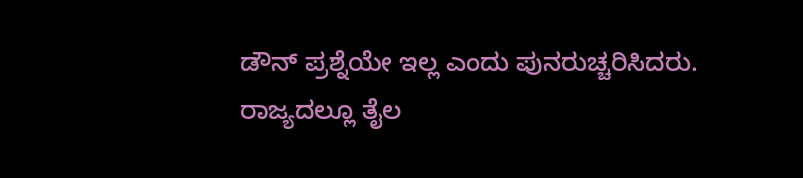ಡೌನ್ ಪ್ರಶ್ನೆಯೇ ಇಲ್ಲ ಎಂದು ಪುನರುಚ್ಚರಿಸಿದರು.
ರಾಜ್ಯದಲ್ಲೂ ತೈಲ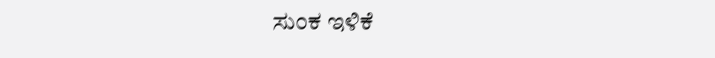ಸುಂಕ ಇಳಿಕೆ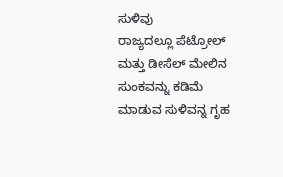ಸುಳಿವು
ರಾಜ್ಯದಲ್ಲೂ ಪೆಟ್ರೋಲ್ ಮತ್ತು ಡೀಸೆಲ್ ಮೇಲಿನ ಸುಂಕವನ್ನು ಕಡಿಮೆ ಮಾಡುವ ಸುಳಿವನ್ನ ಗೃಹ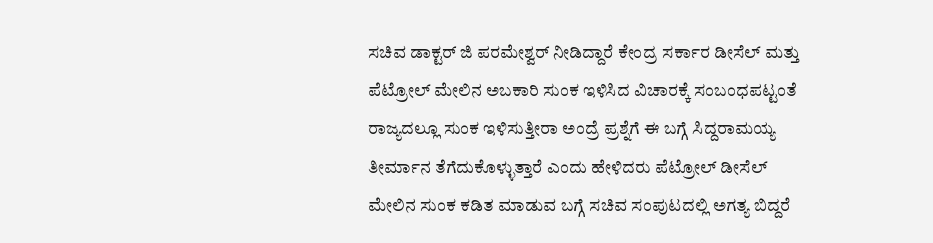ಸಚಿವ ಡಾಕ್ಟರ್ ಜಿ ಪರಮೇಶ್ವರ್ ನೀಡಿದ್ದಾರೆ ಕೇಂದ್ರ ಸರ್ಕಾರ ಡೀಸೆಲ್ ಮತ್ತು ಪೆಟ್ರೋಲ್ ಮೇಲಿನ ಅಬಕಾರಿ ಸುಂಕ ಇಳಿಸಿದ ವಿಚಾರಕ್ಕೆ ಸಂಬಂಧಪಟ್ಟಂತೆ ರಾಜ್ಯದಲ್ಲೂ ಸುಂಕ ಇಳಿಸುತ್ತೀರಾ ಅಂದ್ರೆ ಪ್ರಶ್ನೆಗೆ ಈ ಬಗ್ಗೆ ಸಿದ್ದರಾಮಯ್ಯ ತೀರ್ಮಾನ ತೆಗೆದುಕೊಳ್ಳುತ್ತಾರೆ ಎಂದು ಹೇಳಿದರು ಪೆಟ್ರೋಲ್ ಡೀಸೆಲ್ ಮೇಲಿನ ಸುಂಕ ಕಡಿತ ಮಾಡುವ ಬಗ್ಗೆ ಸಚಿವ ಸಂಪುಟದಲ್ಲಿ ಅಗತ್ಯ ಬಿದ್ದರೆ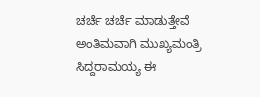ಚರ್ಚೆ ಚರ್ಚೆ ಮಾಡುತ್ತೇವೆ ಅಂತಿಮವಾಗಿ ಮುಖ್ಯಮಂತ್ರಿ ಸಿದ್ದರಾಮಯ್ಯ ಈ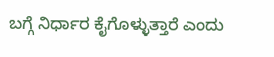ಬಗ್ಗೆ ನಿರ್ಧಾರ ಕೈಗೊಳ್ಳುತ್ತಾರೆ ಎಂದು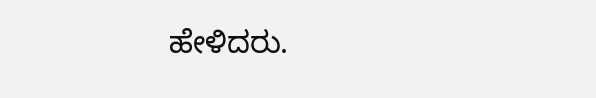ಹೇಳಿದರು.